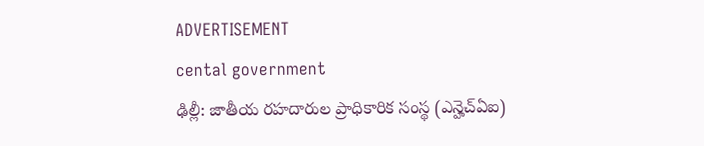ADVERTISEMENT
cental government
ఢిల్లీ: జాతీయ రహదారుల ప్రాధికారిక సంస్థ (ఎన్హెచ్ఏఐ)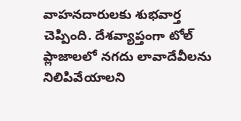వాహనదారులకు శుభవార్త చెప్పింది. దేశవ్యాప్తంగా టోల్ ప్లాజాలలో నగదు లావాదేవీలను నిలిపివేయాలని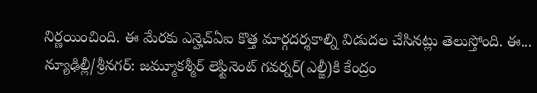నిర్ణయించింది. ఈ మేరకు ఎన్హెచ్ఏఐ కొత్త మార్గదర్శకాల్ని విడుదల చేసినట్లు తెలుస్తోంది. ఈ...
న్యూఢిల్లీ/శ్రీనగర్: జమ్మూకశ్మీర్ లెఫ్టినెంట్ గవర్నర్(ఎల్జీ)కి కేంద్రం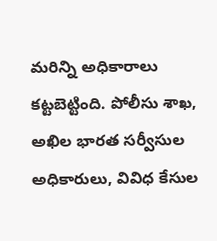మరిన్ని అధికారాలు కట్టబెట్టింది. పోలీసు శాఖ, అఖిల భారత సర్వీసుల అధికారులు, వివిధ కేసుల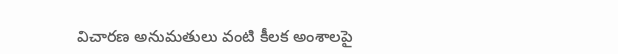విచారణ అనుమతులు వంటి కీలక అంశాలపై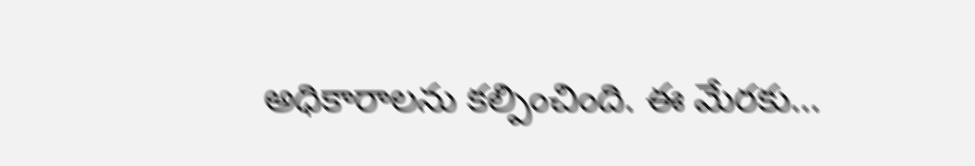అధికారాలను కల్పించింది. ఈ మేరకు...